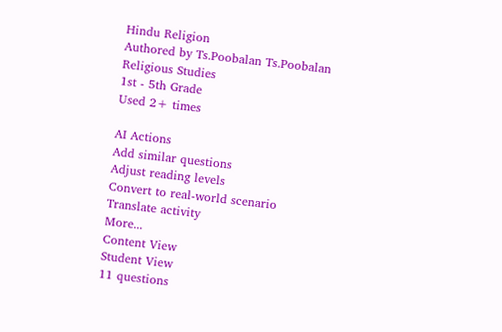Hindu Religion
Authored by Ts.Poobalan Ts.Poobalan
Religious Studies
1st - 5th Grade
Used 2+ times

AI Actions
Add similar questions
Adjust reading levels
Convert to real-world scenario
Translate activity
More...
Content View
Student View
11 questions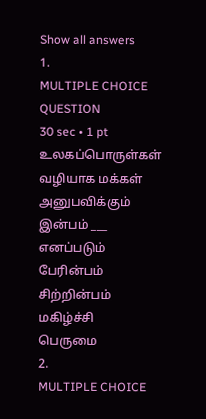Show all answers
1.
MULTIPLE CHOICE QUESTION
30 sec • 1 pt
உலகப்பொருள்கள் வழியாக மக்கள் அனுபவிக்கும் இன்பம் ___ எனப்படும்
பேரின்பம்
சிற்றின்பம்
மகிழ்ச்சி
பெருமை
2.
MULTIPLE CHOICE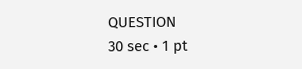QUESTION
30 sec • 1 pt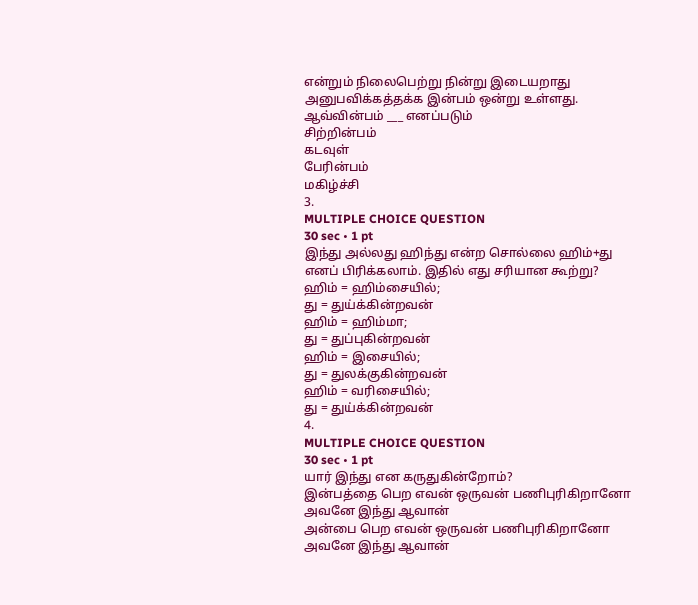என்றும் நிலைபெற்று நின்று இடையறாது அனுபவிக்கத்தக்க இன்பம் ஒன்று உள்ளது. ஆவ்வின்பம் ___ எனப்படும்
சிற்றின்பம்
கடவுள்
பேரின்பம்
மகிழ்ச்சி
3.
MULTIPLE CHOICE QUESTION
30 sec • 1 pt
இந்து அல்லது ஹிந்து என்ற சொல்லை ஹிம்+து எனப் பிரிக்கலாம். இதில் எது சரியான கூற்று?
ஹிம் = ஹிம்சையில்;
து = துய்க்கின்றவன்
ஹிம் = ஹிம்மா;
து = துப்புகின்றவன்
ஹிம் = இசையில்;
து = துலக்குகின்றவன்
ஹிம் = வரிசையில்;
து = துய்க்கின்றவன்
4.
MULTIPLE CHOICE QUESTION
30 sec • 1 pt
யார் இந்து என கருதுகின்றோம்?
இன்பத்தை பெற எவன் ஒருவன் பணிபுரிகிறானோ அவனே இந்து ஆவான்
அன்பை பெற எவன் ஒருவன் பணிபுரிகிறானோ அவனே இந்து ஆவான்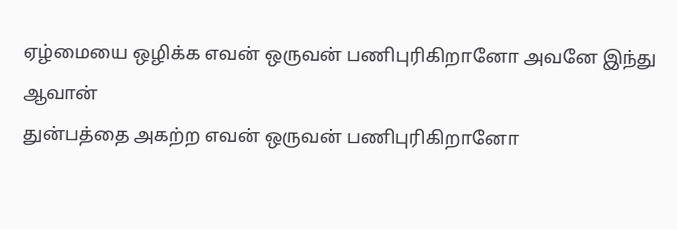ஏழ்மையை ஒழிக்க எவன் ஒருவன் பணிபுரிகிறானோ அவனே இந்து ஆவான்
துன்பத்தை அகற்ற எவன் ஒருவன் பணிபுரிகிறானோ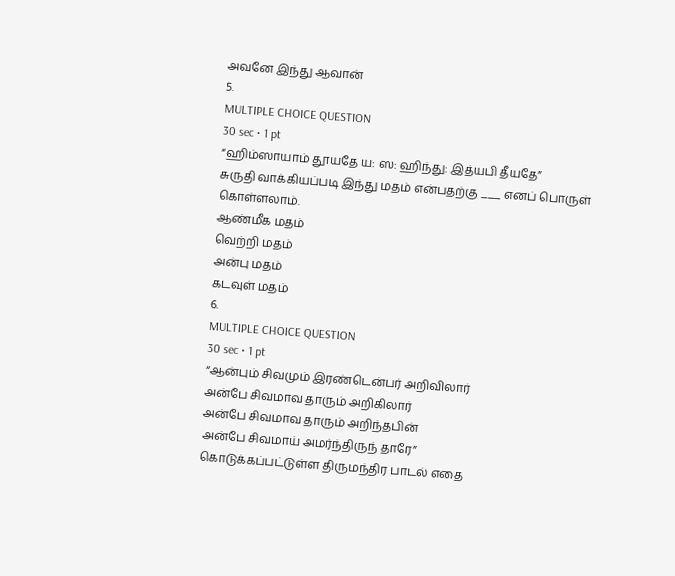அவனே இந்து ஆவான்
5.
MULTIPLE CHOICE QUESTION
30 sec • 1 pt
“ஹிம்ஸாயாம் தூயதே ய: ஸ: ஹிந்து: இத்யபி தீயதே”
சுருதி வாக்கியப்படி இந்து மதம் என்பதற்கு ___ எனப் பொருள் கொள்ளலாம்.
ஆண்மீக மதம்
வெற்றி மதம்
அன்பு மதம்
கடவுள் மதம்
6.
MULTIPLE CHOICE QUESTION
30 sec • 1 pt
“ஆன்பும் சிவமும் இரண்டென்பர் அறிவிலார்
அன்பே சிவமாவ தாரும் அறிகிலார்
அன்பே சிவமாவ தாரும் அறிந்தபின்
அன்பே சிவமாய் அமர்ந்திருந் தாரே”
கொடுக்கப்பட்டுள்ள திருமந்திர பாடல் எதை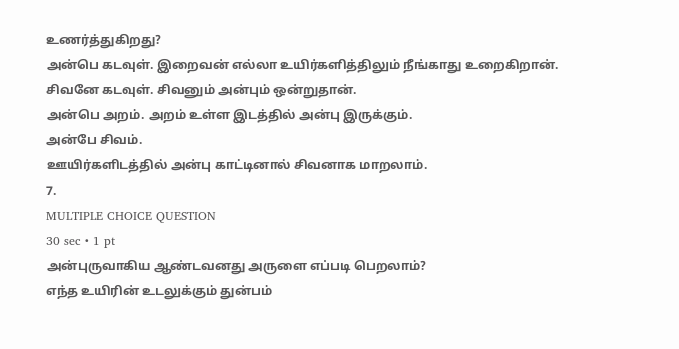உணர்த்துகிறது?
அன்பெ கடவுள். இறைவன் எல்லா உயிர்களித்திலும் நீங்காது உறைகிறான்.
சிவனே கடவுள். சிவனும் அன்பும் ஒன்றுதான்.
அன்பெ அறம். அறம் உள்ள இடத்தில் அன்பு இருக்கும்.
அன்பே சிவம்.
ஊயிர்களிடத்தில் அன்பு காட்டினால் சிவனாக மாறலாம்.
7.
MULTIPLE CHOICE QUESTION
30 sec • 1 pt
அன்புருவாகிய ஆண்டவனது அருளை எப்படி பெறலாம்?
எந்த உயிரின் உடலுக்கும் துன்பம்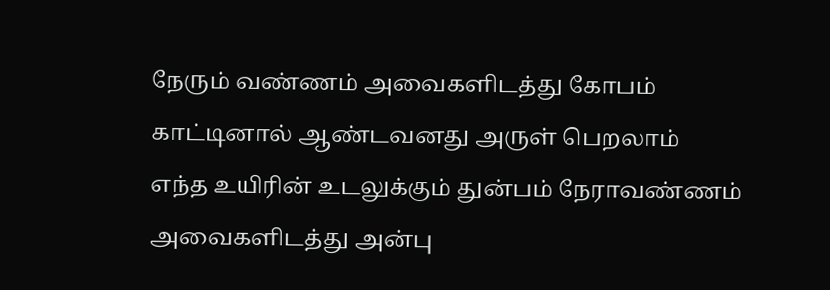நேரும் வண்ணம் அவைகளிடத்து கோபம் காட்டினால் ஆண்டவனது அருள் பெறலாம்
எந்த உயிரின் உடலுக்கும் துன்பம் நேராவண்ணம் அவைகளிடத்து அன்பு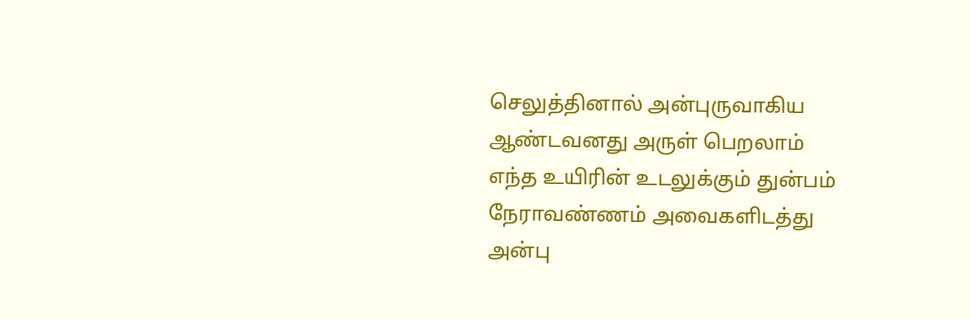செலுத்தினால் அன்புருவாகிய ஆண்டவனது அருள் பெறலாம்
எந்த உயிரின் உடலுக்கும் துன்பம் நேராவண்ணம் அவைகளிடத்து அன்பு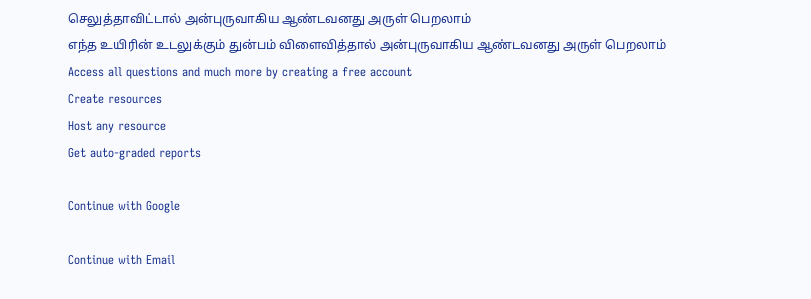செலுத்தாவிட்டால் அன்புருவாகிய ஆண்டவனது அருள் பெறலாம்
எந்த உயிரின் உடலுக்கும் துன்பம் விளைவித்தால் அன்புருவாகிய ஆண்டவனது அருள் பெறலாம்
Access all questions and much more by creating a free account
Create resources
Host any resource
Get auto-graded reports

Continue with Google

Continue with Email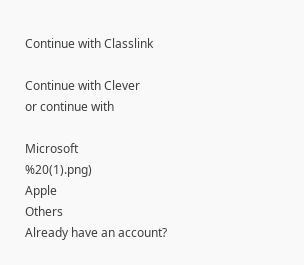Continue with Classlink

Continue with Clever
or continue with

Microsoft
%20(1).png)
Apple
Others
Already have an account?